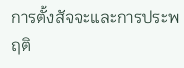การตั้งสัจจะและการประพฤติ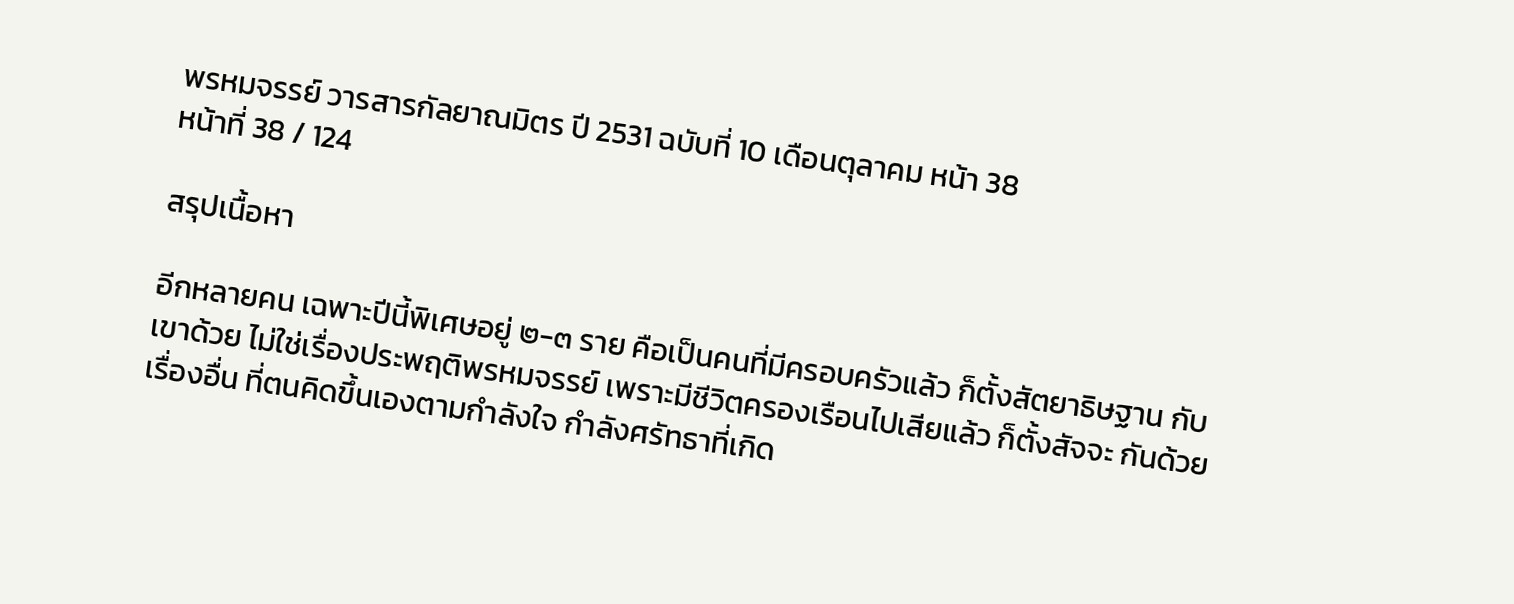พรหมจรรย์ วารสารกัลยาณมิตร ปี 2531 ฉบับที่ 10 เดือนตุลาคม หน้า 38
หน้าที่ 38 / 124

สรุปเนื้อหา

อีกหลายคน เฉพาะปีนี้พิเศษอยู่ ๒-๓ ราย คือเป็นคนที่มีครอบครัวแล้ว ก็ตั้งสัตยาธิษฐาน กับเขาด้วย ไม่ใช่เรื่องประพฤติพรหมจรรย์ เพราะมีชีวิตครองเรือนไปเสียแล้ว ก็ตั้งสัจจะ กันด้วยเรื่องอื่น ที่ตนคิดขึ้นเองตามกำลังใจ กำลังศรัทธาที่เกิด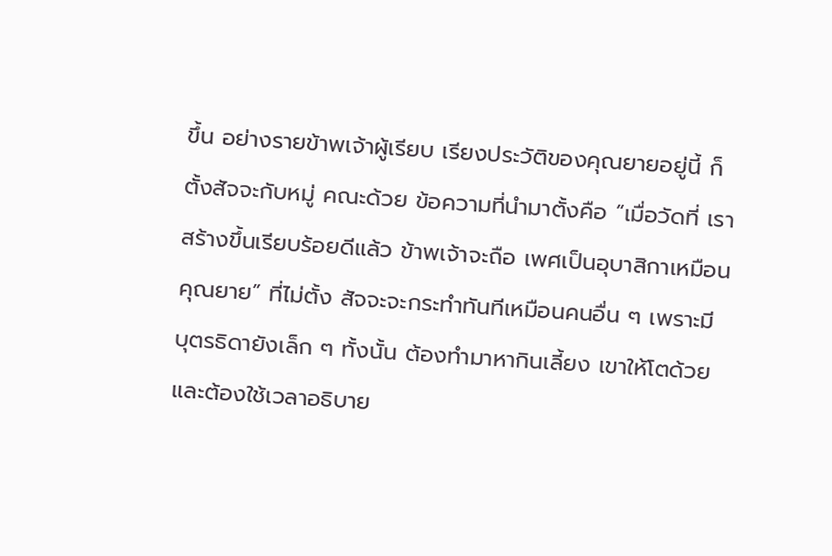ขึ้น อย่างรายข้าพเจ้าผู้เรียบ เรียงประวัติของคุณยายอยู่นี้ ก็ตั้งสัจจะกับหมู่ คณะด้วย ข้อความที่นำมาตั้งคือ “เมื่อวัดที่ เราสร้างขึ้นเรียบร้อยดีแล้ว ข้าพเจ้าจะถือ เพศเป็นอุบาสิกาเหมือนคุณยาย” ที่ไม่ตั้ง สัจจะจะกระทำทันทีเหมือนคนอื่น ๆ เพราะมี บุตรธิดายังเล็ก ๆ ทั้งนั้น ต้องทำมาหากินเลี้ยง เขาให้โตด้วย และต้องใช้เวลาอธิบาย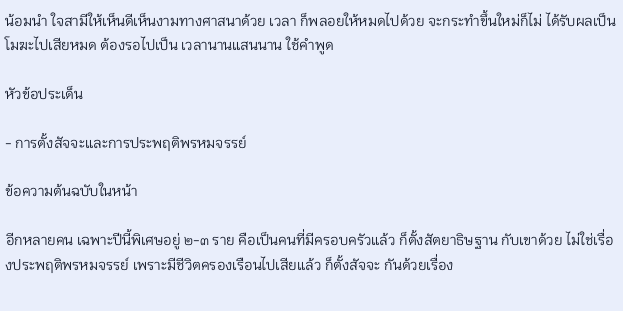น้อมนำ ใจสามีให้เห็นดีเห็นงามทางศาสนาด้วย เวลา ก็พลอยให้หมดไปด้วย จะกระทำขึ้นใหม่ก็ไม่ ได้รับผลเป็นโมฆะไปเสียหมด ต้องรอไปเป็น เวลานานแสนนาน ใช้คำพูด

หัวข้อประเด็น

- การตั้งสัจจะและการประพฤติพรหมจรรย์

ข้อความต้นฉบับในหน้า

อีกหลายคน เฉพาะปีนี้พิเศษอยู่ ๒-๓ ราย คือเป็นคนที่มีครอบครัวแล้ว ก็ตั้งสัตยาธิษฐาน กับเขาด้วย ไม่ใช่เรื่องประพฤติพรหมจรรย์ เพราะมีชีวิตครองเรือนไปเสียแล้ว ก็ตั้งสัจจะ กันด้วยเรื่อง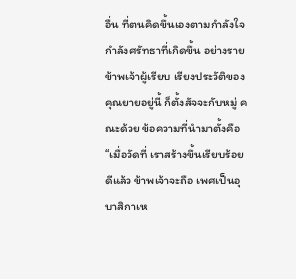อื่น ที่ตนคิดขึ้นเองตามกำลังใจ กำลังศรัทธาที่เกิดขึ้น อย่างรายข้าพเจ้าผู้เรียบ เรียงประวัติของคุณยายอยู่นี้ ก็ตั้งสัจจะกับหมู่ คณะด้วย ข้อความที่นำมาตั้งคือ “เมื่อวัดที่ เราสร้างขึ้นเรียบร้อยดีแล้ว ข้าพเจ้าจะถือ เพศเป็นอุบาสิกาเห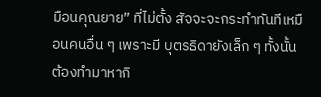มือนคุณยาย” ที่ไม่ตั้ง สัจจะจะกระทำทันทีเหมือนคนอื่น ๆ เพราะมี บุตรธิดายังเล็ก ๆ ทั้งนั้น ต้องทำมาหากิ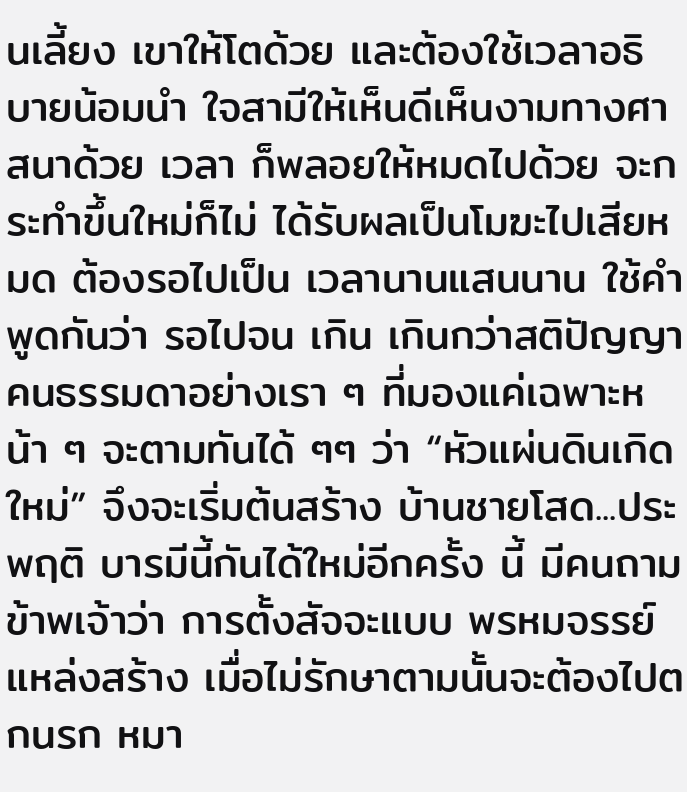นเลี้ยง เขาให้โตด้วย และต้องใช้เวลาอธิบายน้อมนำ ใจสามีให้เห็นดีเห็นงามทางศาสนาด้วย เวลา ก็พลอยให้หมดไปด้วย จะกระทำขึ้นใหม่ก็ไม่ ได้รับผลเป็นโมฆะไปเสียหมด ต้องรอไปเป็น เวลานานแสนนาน ใช้คำพูดกันว่า รอไปจน เกิน เกินกว่าสติปัญญาคนธรรมดาอย่างเรา ๆ ที่มองแค่เฉพาะหน้า ๆ จะตามทันได้ ๆๆ ว่า “หัวแผ่นดินเกิดใหม่” จึงจะเริ่มต้นสร้าง บ้านชายโสด...ประพฤติ บารมีนี้กันได้ใหม่อีกครั้ง นี้ มีคนถามข้าพเจ้าว่า การตั้งสัจจะแบบ พรหมจรรย์ แหล่งสร้าง เมื่อไม่รักษาตามนั้นจะต้องไปตกนรก หมา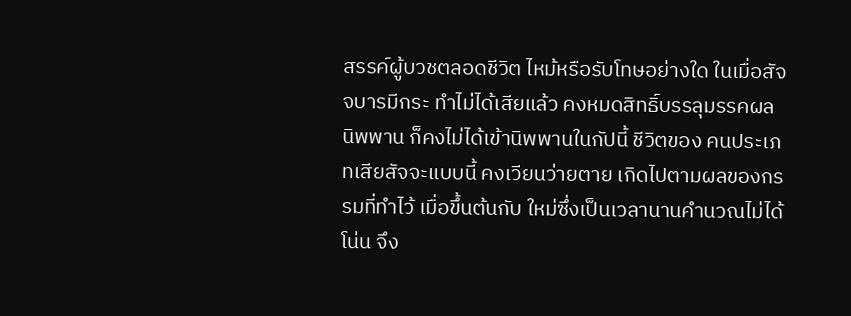สรรค์ผู้บวชตลอดชีวิต ไหม้หรือรับโทษอย่างใด ในเมื่อสัจจบารมีกระ ทำไม่ได้เสียแล้ว คงหมดสิทธิ์บรรลุมรรคผล นิพพาน ก็คงไม่ได้เข้านิพพานในกัปนี้ ชีวิตของ คนประเภทเสียสัจจะแบบนี้ คงเวียนว่ายตาย เกิดไปตามผลของกรรมที่ทำไว้ เมื่อขึ้นต้นกับ ใหม่ซึ่งเป็นเวลานานคำนวณไม่ได้โน่น จึง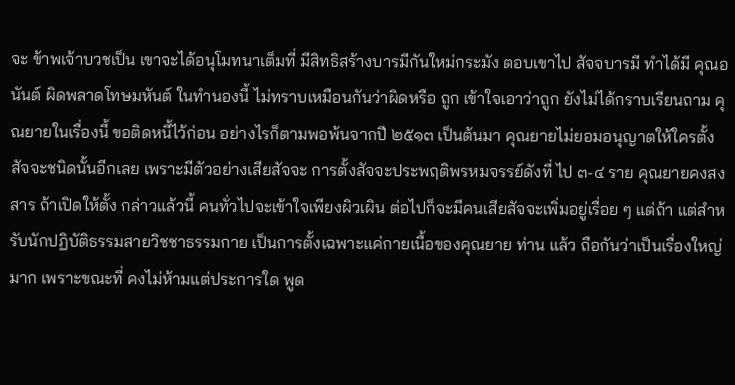จะ ข้าพเจ้าบวชเป็น เขาจะได้อนุโมทนาเต็มที่ มีสิทธิสร้างบารมีกันใหม่กระมัง ตอบเขาไป สัจจบารมี ทําได้มี คุณอนันต์ ผิดพลาดโทษมหันต์ ในทำนองนี้ ไม่ทราบเหมือนกันว่าผิดหรือ ถูก เข้าใจเอาว่าถูก ยังไม่ได้กราบเรียนถาม คุณยายในเรื่องนี้ ขอติดหนี้ไว้ก่อน อย่างไรก็ตามพอพ้นจากปี ๒๕๑๓ เป็นต้นมา คุณยายไม่ยอมอนุญาตให้ใครตั้ง สัจจะชนิดนั้นอีกเลย เพราะมีตัวอย่างเสียสัจจะ การตั้งสัจจะประพฤติพรหมจรรย์ดังที่ ไป ๓-๔ ราย คุณยายคงสงสาร ถ้าเปิดให้ตั้ง กล่าวแล้วนี้ คนทั่วไปจะเข้าใจเพียงผิวเผิน ต่อไปก็จะมีคนเสียสัจจะเพิ่มอยู่เรื่อย ๆ แต่ถ้า แต่สำหรับนักปฏิบัติธรรมสายวิชชาธรรมกาย เป็นการตั้งเฉพาะแค่กายเนื้อของคุณยาย ท่าน แล้ว ถือกันว่าเป็นเรื่องใหญ่มาก เพราะขณะที่ คงไม่ห้ามแต่ประการใด พูด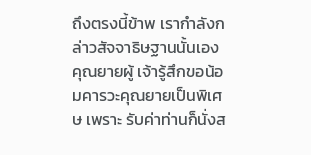ถึงตรงนี้ข้าพ เรากำลังกล่าวสัจจาธิษฐานนั้นเอง คุณยายผู้ เจ้ารู้สึกขอน้อมคารวะคุณยายเป็นพิเศษ เพราะ รับค่าท่านก็นั่งส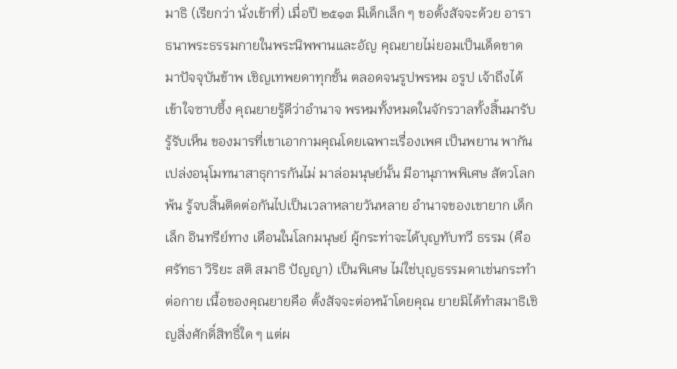มาธิ (เรียกว่า นั่งเข้าที่) เมื่อปี ๒๕๑๓ มีเด็กเล็ก ๆ ขอตั้งสัจจะด้วย อาราธนาพระธรรมกายในพระนิพพานและอัญ คุณยายไม่ยอมเป็นเด็ดขาด มาปัจจุบันข้าพ เชิญเทพยดาทุกชั้น ตลอดจนรูปพรหม อรูป เจ้าถึงได้เข้าใจซาบซึ้ง คุณยายรู้ดีว่าอำนาจ พรหมทั้งหมดในจักรวาลทั้งสิ้นมารับรู้รับเห็น ของมารที่เขาเอากามคุณโดยเฉพาะเรื่องเพศ เป็นพยาน พากันเปล่งอนุโมทนาสาธุการกันไม่ มาล่อมนุษย์นั้น มีอานุภาพพิเศษ สัตวโลกพ้น รู้จบสิ้นติดต่อกันไปเป็นเวลาหลายวันหลาย อำนาจของเขายาก เด็กเล็ก อินทรีย์ทาง เดือนในโลกมนุษย์ ผู้กระท่าจะได้บุญทับทวี ธรรม (คือ ศรัทธา วิริยะ สติ สมาธิ ปัญญา) เป็นพิเศษ ไม่ใช่บุญธรรมดาเช่นกระทำต่อกาย เนื้อของคุณยายคือ ตั้งสัจจะต่อหน้าโดยคุณ ยายมิได้ทำสมาธิเชิญสิ่งศักดิ์สิทธิ์ใด ๆ แต่ผ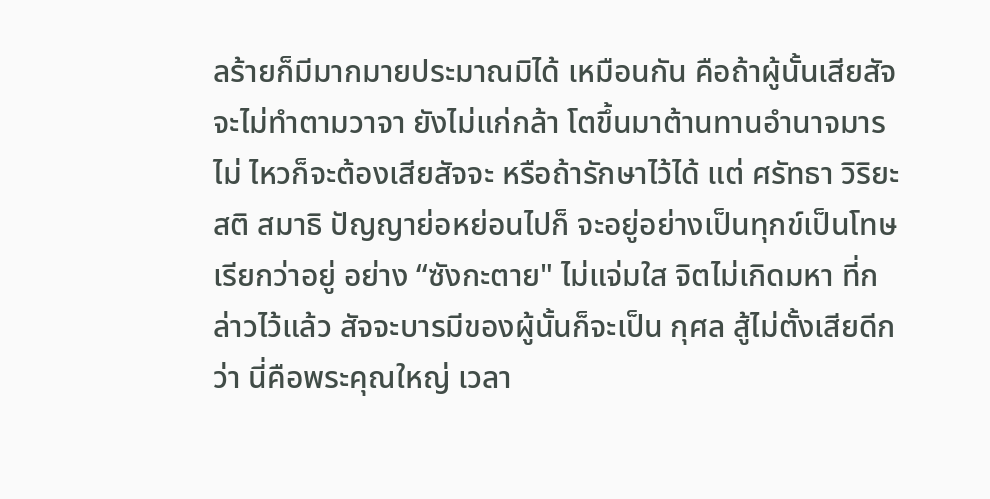ลร้ายก็มีมากมายประมาณมิได้ เหมือนกัน คือถ้าผู้นั้นเสียสัจจะไม่ทำตามวาจา ยังไม่แก่กล้า โตขึ้นมาต้านทานอำนาจมารไม่ ไหวก็จะต้องเสียสัจจะ หรือถ้ารักษาไว้ได้ แต่ ศรัทธา วิริยะ สติ สมาธิ ปัญญาย่อหย่อนไปก็ จะอยู่อย่างเป็นทุกข์เป็นโทษ เรียกว่าอยู่ อย่าง “ซังกะตาย" ไม่แจ่มใส จิตไม่เกิดมหา ที่กล่าวไว้แล้ว สัจจะบารมีของผู้นั้นก็จะเป็น กุศล สู้ไม่ตั้งเสียดีกว่า นี่คือพระคุณใหญ่ เวลา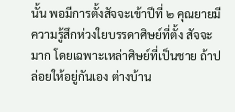นั้น พอมีการตั้งสัจจะเข้าปีที่ ๒ คุณยายมีความรู้สึกห่วงใยบรรดาศิษย์ที่ตั้ง สัจจะมาก โดยเฉพาะเหล่าศิษย์ที่เป็นชาย ถ้าปล่อยให้อยู่กันเอง ต่างบ้าน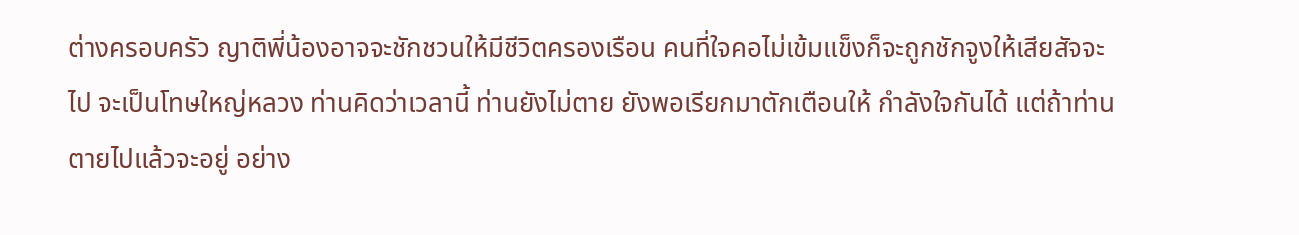ต่างครอบครัว ญาติพี่น้องอาจจะชักชวนให้มีชีวิตครองเรือน คนที่ใจคอไม่เข้มแข็งก็จะถูกชักจูงให้เสียสัจจะ ไป จะเป็นโทษใหญ่หลวง ท่านคิดว่าเวลานี้ ท่านยังไม่ตาย ยังพอเรียกมาตักเตือนให้ กำลังใจกันได้ แต่ถ้าท่านตายไปแล้วจะอยู่ อย่าง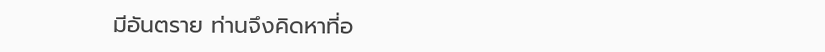มีอันตราย ท่านจึงคิดหาที่อ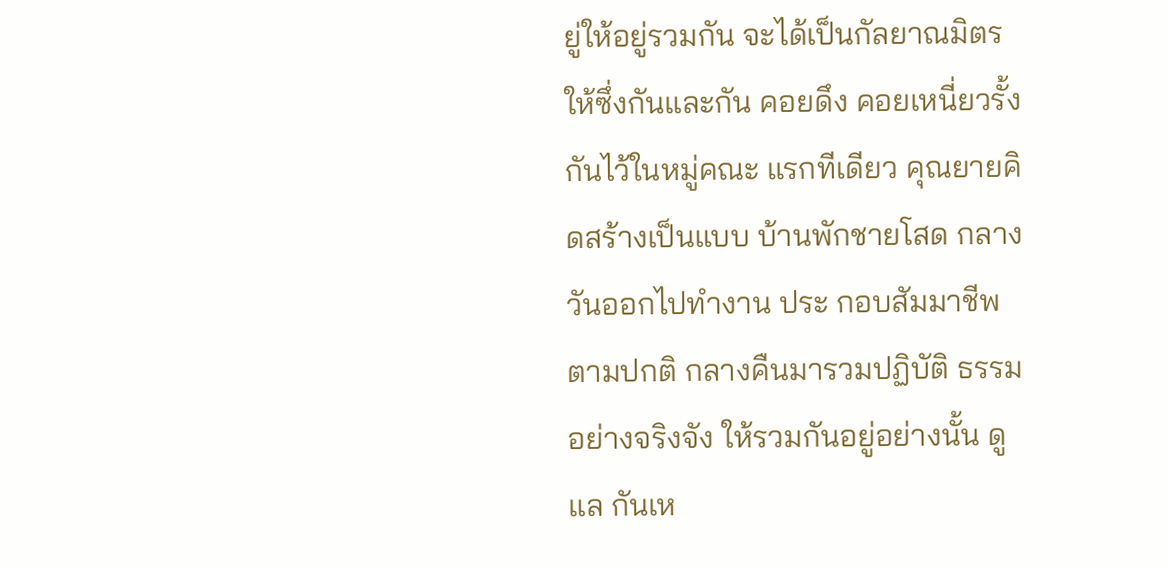ยู่ให้อยู่รวมกัน จะได้เป็นกัลยาณมิตรให้ซึ่งกันและกัน คอยดึง คอยเหนี่ยวรั้งกันไว้ในหมู่คณะ แรกทีเดียว คุณยายคิดสร้างเป็นแบบ บ้านพักชายโสด กลางวันออกไปทำงาน ประ กอบสัมมาชีพตามปกติ กลางคืนมารวมปฏิบัติ ธรรมอย่างจริงจัง ให้รวมกันอยู่อย่างนั้น ดูแล กันเห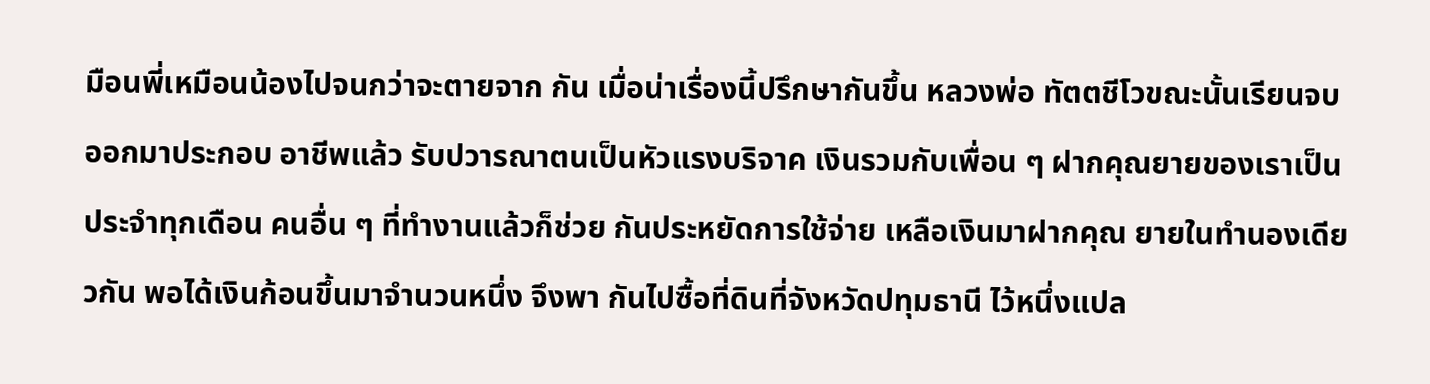มือนพี่เหมือนน้องไปจนกว่าจะตายจาก กัน เมื่อน่าเรื่องนี้ปรึกษากันขึ้น หลวงพ่อ ทัตตชีโวขณะนั้นเรียนจบออกมาประกอบ อาชีพแล้ว รับปวารณาตนเป็นหัวแรงบริจาค เงินรวมกับเพื่อน ๆ ฝากคุณยายของเราเป็น ประจำทุกเดือน คนอื่น ๆ ที่ทำงานแล้วก็ช่วย กันประหยัดการใช้จ่าย เหลือเงินมาฝากคุณ ยายในทำนองเดียวกัน พอได้เงินก้อนขึ้นมาจํานวนหนึ่ง จึงพา กันไปซื้อที่ดินที่จังหวัดปทุมธานี ไว้หนึ่งแปล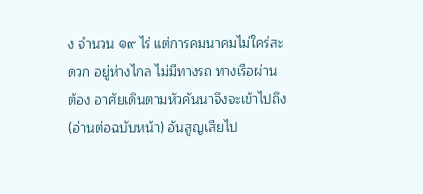ง จํานวน ๑๙ ไร่ แต่การคมนาคมไม่ใคร่สะดวก อยู่ห่างไกล ไม่มีทางรถ ทางเรือผ่าน ต้อง อาศัยเดินตามหัวคันนาจึงจะเข้าไปถึง (อ่านต่อฉบับหน้า) อันสูญเสียไป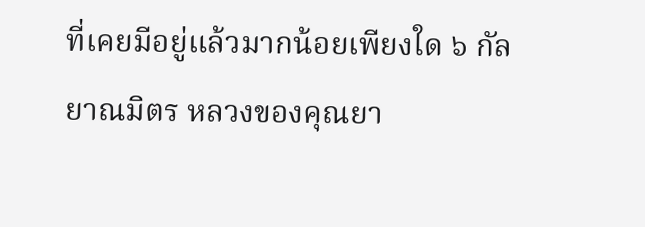ที่เคยมีอยู่แล้วมากน้อยเพียงใด ๖ กัลยาณมิตร หลวงของคุณยา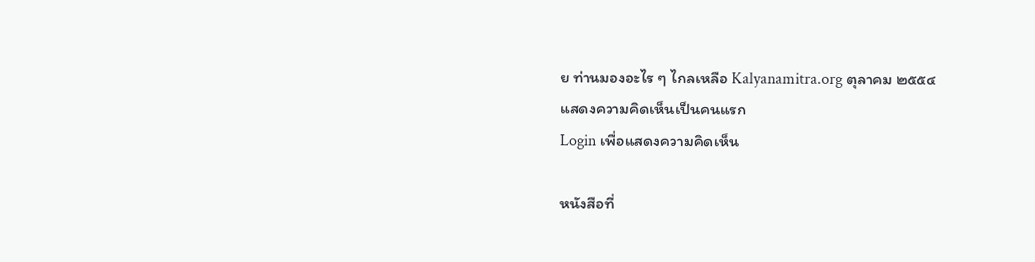ย ท่านมองอะไร ๆ ไกลเหลือ Kalyanamitra.org ตุลาคม ๒๕๕๔
แสดงความคิดเห็นเป็นคนแรก
Login เพื่อแสดงความคิดเห็น

หนังสือที่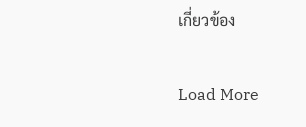เกี่ยวข้อง

Load More